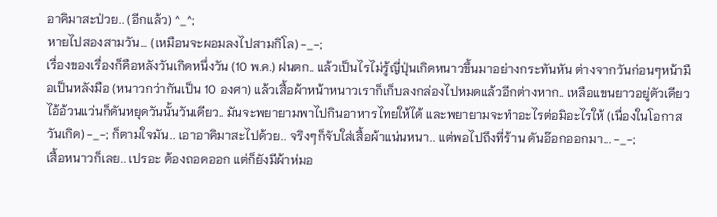อาคิมาสะป่วย.. (อีกแล้ว) ^_^;
หายไปสองสามวัน... (เหมือนจะผอมลงไปสามกิโล) -_-;
เรื่องของเรื่องก็คือหลังวันเกิดหนึ่งวัน (10 พ.ค.) ฝนตก.. แล้วเป็นไรไม่รู้ญี่ปุ่นเกิดหนาวขึ้นมาอย่างกระทันหัน ต่างจากวันก่อนๆหน้ามือเป็นหลังมือ (หนาวกว่ากันเป็น 10 องศา) แล้วเสื้อผ้าหน้าหนาวเราก็เก็บลงกล่องไปหมดแล้วอีกต่างหาก.. เหลือแขนยาวอยู่ตัวเดียว
ไอ้อ้วนแว่นก็ดันหยุดวันนั้นวันเดียว.. มันจะพยายามพาไปกินอาหารไทยให้ได้ และพยายามจะทำอะไรต่อมิอะไรให้ (เนื่องในโอกาสวันเกิด) -_-; ก็ตามใจมัน.. เอาอาคิมาสะไปด้วย.. จริงๆก็จับใส่เสื้อผ้าแน่นหนา.. แต่พอไปถึงที่ร้าน ดันอ๊อกออกมา... -_-;
เสื้อหนาวก็เลย.. เปรอะ ต้องถอดออก แต่ก็ยังมีผ้าห่มอ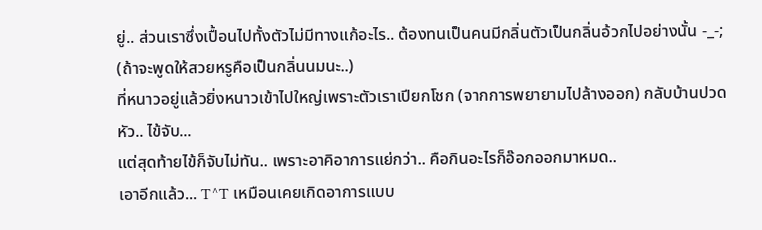ยู่.. ส่วนเราซึ่งเปื้อนไปทั้งตัวไม่มีทางแก้อะไร.. ต้องทนเป็นคนมีกลิ่นตัวเป็นกลิ่นอ้วกไปอย่างนั้น -_-; (ถ้าจะพูดให้สวยหรูคือเป็นกลิ่นนมนะ..)
ที่หนาวอยู่แล้วยิ่งหนาวเข้าไปใหญ่เพราะตัวเราเปียกโชก (จากการพยายามไปล้างออก) กลับบ้านปวดหัว.. ไข้จับ...
แต่สุดท้ายไข้ก็จับไม่ทัน.. เพราะอาคิอาการแย่กว่า.. คือกินอะไรก็อ๊อกออกมาหมด..
เอาอีกแล้ว... T^T เหมือนเคยเกิดอาการแบบ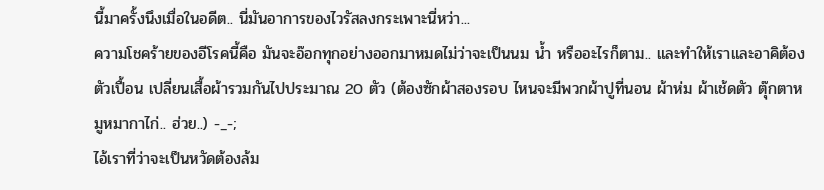นี้มาครั้งนึงเมื่อในอดีต.. นี่มันอาการของไวรัสลงกระเพาะนี่หว่า...
ความโชคร้ายของอีโรคนี้คือ มันจะอ๊อกทุกอย่างออกมาหมดไม่ว่าจะเป็นนม น้ำ หรืออะไรก็ตาม.. และทำให้เราและอาคิต้องตัวเปื้อน เปลี่ยนเสื้อผ้ารวมกันไปประมาณ 20 ตัว (ต้องซักผ้าสองรอบ ไหนจะมีพวกผ้าปูที่นอน ผ้าห่ม ผ้าเช้ดตัว ตุ๊กตาหมูหมากาไก่.. ฮ่วย..) -_-;
ไอ้เราที่ว่าจะเป็นหวัดต้องล้ม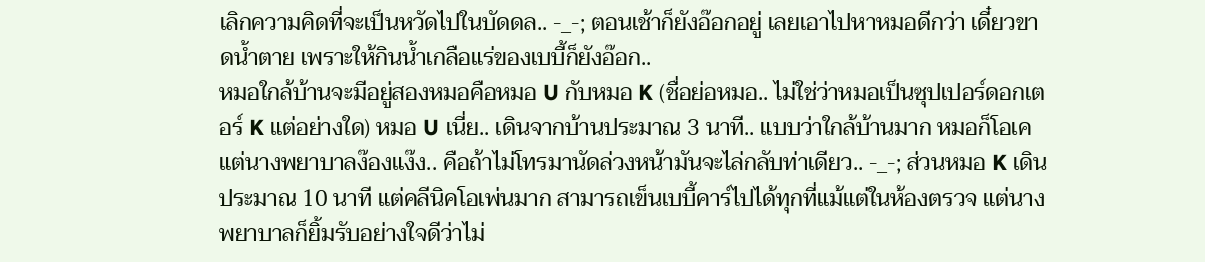เลิกความคิดที่จะเป็นหวัดไปในบัดดล.. -_-; ตอนเช้าก็ยังอ๊อกอยู่ เลยเอาไปหาหมอดีกว่า เดี๋ยวขาดน้ำตาย เพราะให้กินน้ำเกลือแร่ของเบบี้ก็ยังอ๊อก..
หมอใกล้บ้านจะมีอยู่สองหมอคือหมอ U กับหมอ K (ชื่อย่อหมอ.. ไม่ใช่ว่าหมอเป็นซุปเปอร์ดอกเตอร์ K แต่อย่างใด) หมอ U เนี่ย.. เดินจากบ้านประมาณ 3 นาที.. แบบว่าใกล้บ้านมาก หมอก็โอเค แต่นางพยาบาลง๊องแง๊ง.. คือถ้าไม่โทรมานัดล่วงหน้ามันจะไล่กลับท่าเดียว.. -_-; ส่วนหมอ K เดินประมาณ 10 นาที แต่คลีนิคโอเพ่นมาก สามารถเข็นเบบี้คาร์ไปได้ทุกที่แม้แต่ในห้องตรวจ แต่นางพยาบาลก็ยิ้มรับอย่างใจดีว่าไม่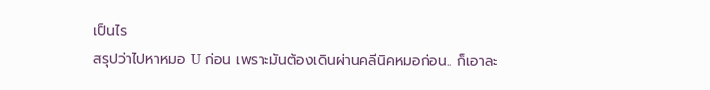เป็นไร
สรุปว่าไปหาหมอ U ก่อน เพราะมันต้องเดินผ่านคลีนิคหมอก่อน.. ก็เอาละ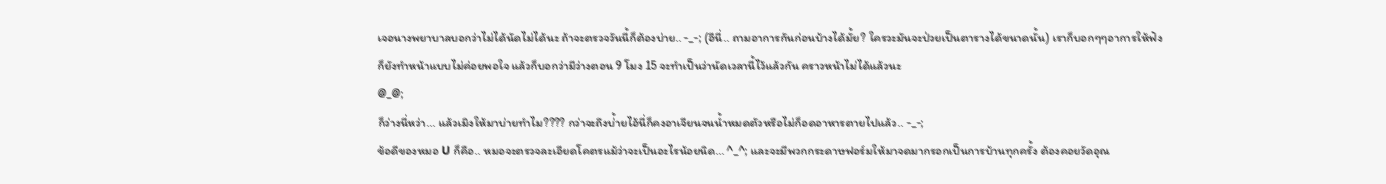เจอนางพยาบาลบอกว่าไม่ได้นัดไม่ได้นะ ถ้าจะตรวจวันนี้ก็ต้องบ่าย.. -_-; (อีนี่.. ถามอาการกันก่อนบ้างได้มั้ย? ใครวะมันจะป่วยเป็นตารางได้ขนาดนั้น) เราก็บอกๆๆอาการให้ฟัง ก็ยังทำหน้าแบบไม่ค่อยพอใจ แล้วก็บอกว่ามีว่างตอน 9 โมง 15 จะทำเป็นว่านัดเวลานี้ไว้แล้วกัน คราวหน้าไม่ได้แล้วนะ
@_@;
ก็ว่างนี่หว่า... แล้วเมิงให้มาบ่ายทำไม???? กว่าจะถึงบ่้ายไอ้นี่ก็คงอาเจียนจนน้ำหมดตัวหรือไม่ก็อดอาหารตายไปแล้ว.. -_-;
ข้อดีของหมอ U ก็คือ.. หมอจะตรวจละเอียดโคตรแม้ว่าจะเป็นอะไรน้อยนิด... ^_^; และจะมีพวกกระดาษฟอร์มให้มาจดมากรอกเป็นการบ้านทุกครั้ง ต้องคอยวัดอุณ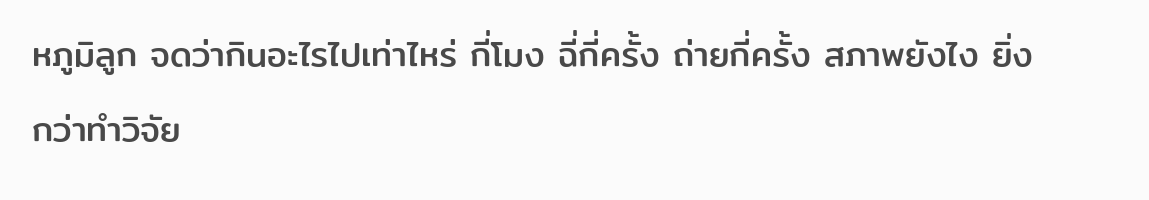หภูมิลูก จดว่ากินอะไรไปเท่าไหร่ กี่โมง ฉี่กี่ครั้ง ถ่ายกี่ครั้ง สภาพยังไง ยิ่งกว่าทำวิจัย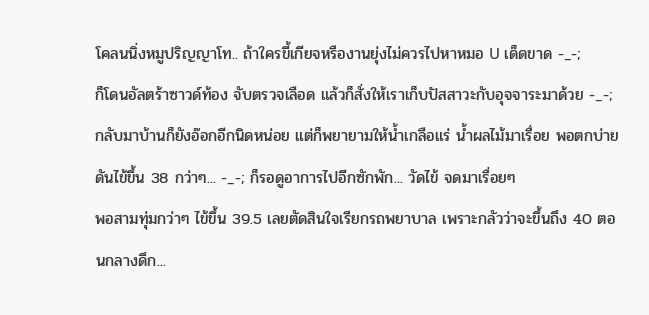โคลนนิ่งหมูปริญญาโท.. ถ้าใครขี้เกียจหรืองานยุ่งไม่ควรไปหาหมอ U เด็ดขาด -_-;
ก็โดนอัลตร้าซาวด์ท้อง จับตรวจเลือด แล้วก็สั่งให้เราเก็บปัสสาวะกับอุจจาระมาด้วย -_-;
กลับมาบ้านก็ยังอ๊อกอีกนิดหน่อย แต่ก็พยายามให้น้ำเกลือแร่ น้ำผลไม้มาเรื่อย พอตกบ่ายดันไข้ขึ้น 38 กว่าๆ... -_-; ก็รอดูอาการไปอีกซักพัก... วัดไข้ จดมาเรื่อยๆ
พอสามทุ่มกว่าๆ ไข้ขึ้น 39.5 เลยตัดสินใจเรียกรถพยาบาล เพราะกลัวว่าจะขึ้นถึง 40 ตอนกลางดึก...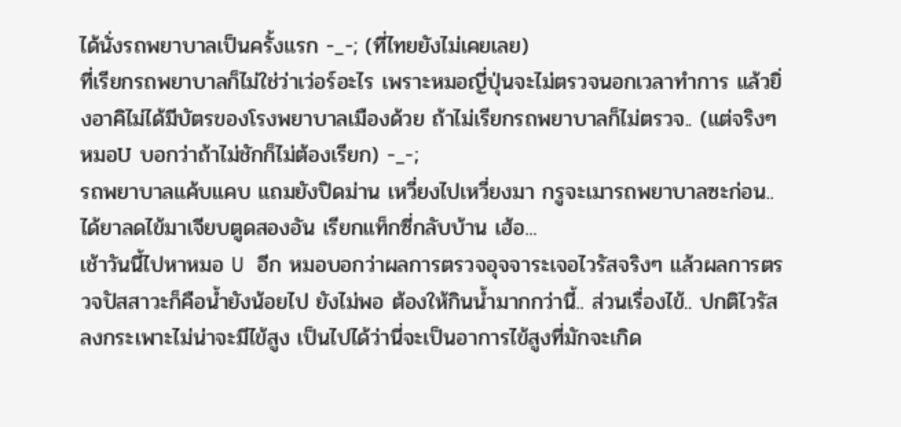ได้นั่งรถพยาบาลเป็นครั้งแรก -_-; (ที่ไทยยังไม่เคยเลย)
ที่เรียกรถพยาบาลก็ไม่ใช่ว่าเว่อร์อะไร เพราะหมอญี่ปุ่นจะไม่ตรวจนอกเวลาทำการ แล้วยิ่งอาคิไม่ได้มีบัตรของโรงพยาบาลเมืองด้วย ถ้าไม่เรียกรถพยาบาลก็ไม่ตรวจ.. (แต่จริงๆหมอU บอกว่าถ้าไม่ชักก็ไม่ต้องเรียก) -_-;
รถพยาบาลแค้บแคบ แถมยังปิดม่าน เหวี่ยงไปเหวี่ยงมา กรูจะเมารถพยาบาลซะก่อน..
ได้ยาลดไข้มาเจียบตูดสองอัน เรียกแท็กซี่กลับบ้าน เฮ้อ...
เช้าวันนี้ไปหาหมอ U อีก หมอบอกว่าผลการตรวจอุจจาระเจอไวรัสจริงๆ แล้วผลการตรวจปัสสาวะก็คือน้ำยังน้อยไป ยังไม่พอ ต้องให้กินน้ำมากกว่านี้.. ส่วนเรื่องไข้.. ปกติไวรัสลงกระเพาะไม่น่าจะมีไข้สูง เป็นไปได้ว่านี่จะเป็นอาการไข้สูงที่มักจะเกิด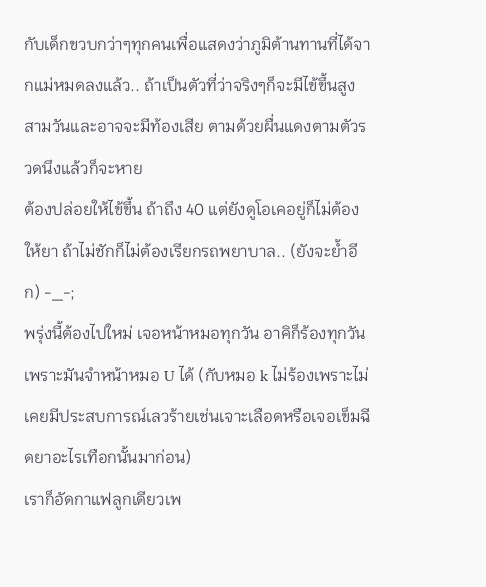กับเด็กขวบกว่าๆทุกคนเพื่อแสดงว่าภูมิต้านทานที่ได้จากแม่หมดลงแล้ว.. ถ้าเป็นตัวที่ว่าจริงๆก็จะมีไข้ขึ้นสูงสามวันและอาจจะมีท้องเสีย ตามด้วยผื่นแดงตามตัวรวดนึงแล้วก็จะหาย
ต้องปล่อยให้ไข้ขึ้น ถ้าถึง 40 แต่ยังดูโอเคอยู่ก็ไม่ต้องให้ยา ถ้าไม่ชักก็ไม่ต้องเรียกรถพยาบาล.. (ยังจะย้ำอีก) -_-;
พรุ่งนี้ต้องไปใหม่ เจอหน้าหมอทุกวัน อาคิก็ร้องทุกวันเพราะมันจำหน้าหมอ U ได้ (กับหมอ k ไม่ร้องเพราะไม่เคยมีประสบการณ์เลวร้ายเช่นเจาะเลือดหรือเจอเข็มฉีดยาอะไรเทือกนั้นมาก่อน)
เราก็อัดกาแฟลูกเดียวเพ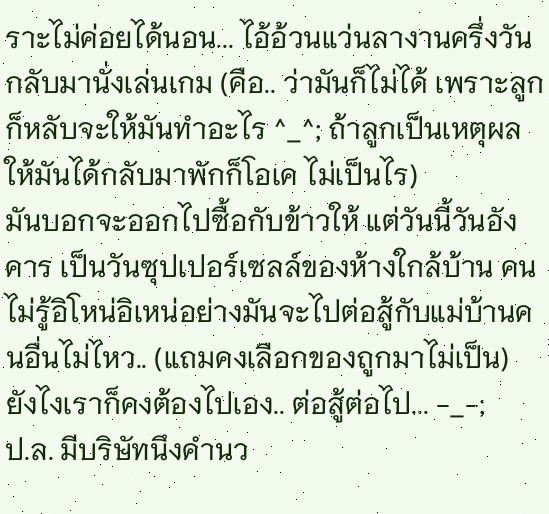ราะไม่ค่อยได้นอน... ไอ้อ้วนแว่นลางานครึ่งวัน กลับมานั่งเล่นเกม (คือ.. ว่ามันก็ไม่ได้ เพราะลูกก็หลับจะให้มันทำอะไร ^_^; ถ้าลูกเป็นเหตุผลให้มันได้กลับมาพักก็โอเค ไม่เป็นไร)
มันบอกจะออกไปซื้อกับข้าวให้ แต่วันนี้วันอังคาร เป็นวันซุปเปอร์เซลล์ของห้างใกล้บ้าน คนไม่รู้อิโหน่อิเหน่อย่างมันจะไปต่อสู้กับแม่บ้านคนอื่นไม่ไหว.. (แถมคงเลือกของถูกมาไม่เป็น)
ยังไงเราก็คงต้องไปเอง.. ต่อสู้ต่อไป... -_-;
ป.ล. มีบริษัทนึงคำนว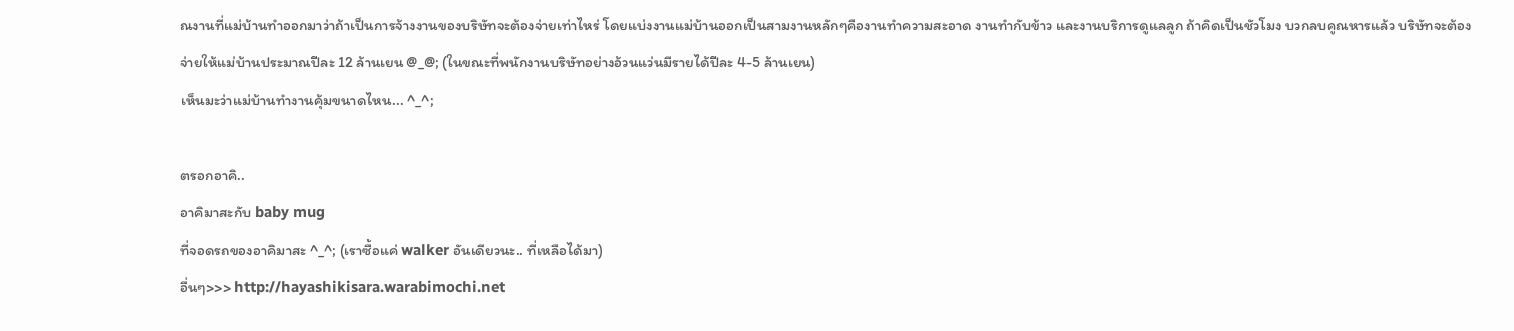ณงานที่แม่บ้านทำออกมาว่าถ้าเป็นการจ้างงานของบริษัทจะต้องจ่ายเท่าไหร่ โดยแบ่งงานแม่บ้านออกเป็นสามงานหลักๆคืองานทำความสะอาด งานทำกับข้าว และงานบริการดูแลลูก ถ้าคิดเป็นชัวโมง บวกลบคูณหารแล้ว บริษัทจะต้องจ่ายให้แม่บ้านประมาณปีละ 12 ล้านเยน @_@; (ในขณะที่พนักงานบริษัทอย่างอ้วนแว่นมีรายได้ปีละ 4-5 ล้านเยน)
เห็นมะว่าแม่บ้านทำงานคุ้มขนาดไหน... ^_^;

ตรอกอาคิ..
อาคิมาสะกับ baby mug
ที่จอดรถของอาคิมาสะ ^_^; (เราซื้อแค่ walker อันเดียวนะ.. ที่เหลือได้มา)
อื่นๆ>>> http://hayashikisara.warabimochi.net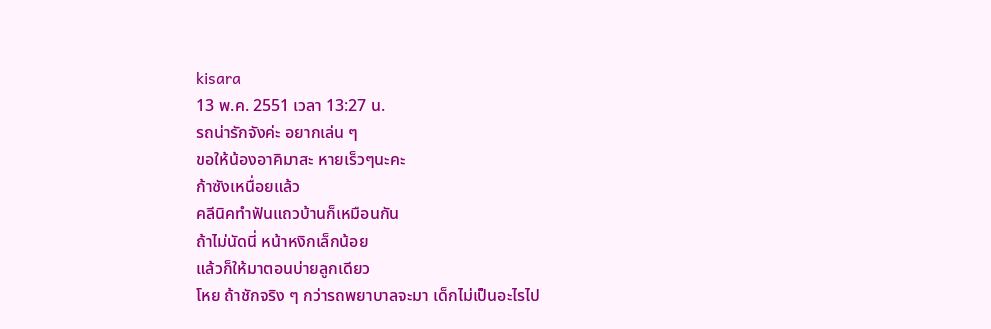kisara
13 พ.ค. 2551 เวลา 13:27 น.
รถน่ารักจังค่ะ อยากเล่น ๆ
ขอให้น้องอาคิมาสะ หายเร็วๆนะคะ
ก้าซังเหนื่อยแล้ว
คลีนิคทำฟันแถวบ้านก็เหมือนกัน
ถ้าไม่นัดนี่ หน้าหงิกเล็กน้อย
แล้วก็ให้มาตอนบ่ายลูกเดียว
โหย ถ้าชักจริง ๆ กว่ารถพยาบาลจะมา เด็กไม่เป็นอะไรไป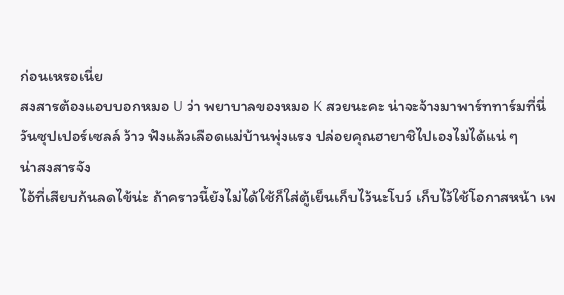ก่อนเหรอเนี่ย
สงสารต้องแอบบอกหมอ U ว่า พยาบาลของหมอ K สวยนะคะ น่าจะจ้างมาพาร์ททาร์มที่นี่
วันซุปเปอร์เซลล์ ว้าว ฟังแล้วเลือดแม่บ้านพุ่งแรง ปล่อยคุณฮายาชิไปเองไม่ได้แน่ ๆ
น่าสงสารจัง
ไอ้ที่เสียบก้นลดไข้น่ะ ถ้าคราวนี้ยังไม่ได้ใช้ก็ใส่ตู้เย็นเก็บไว้นะโบว์ เก็บไว้ใช้โอกาสหน้า เพ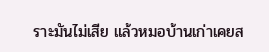ราะมันไม่เสีย แล้วหมอบ้านเก่าเคยส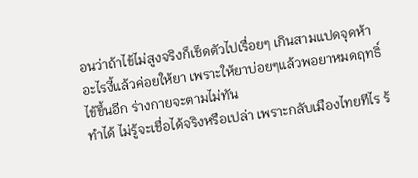อนว่าถ้าไข้ไม่สูงจริงก็เช็ดตัวไปเรื่อยๆ เกินสามแปดจุดห้าอะไรงี้แล้วค่อยให้ยา เพราะให้ยาบ่อยๆแล้วพอยาหมดฤทธิ์ ไข้ขึ้นอีก ร่างกายจะตามไม่ทัน
ทำได้ ไม่รู้จะเชื่อได้จริงหรือเปล่า เพราะกลับเมืองไทยทีไร ร้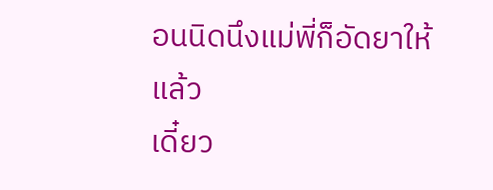อนนิดนึงแม่พี่ก็อัดยาให้แล้ว
เดี๋ยว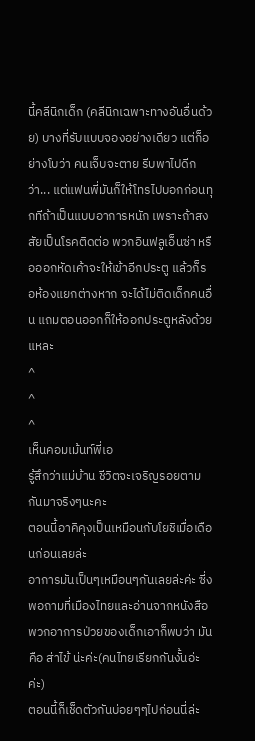นี้คลีนิกเด็ก (คลีนิกเฉพาะทางอันอื่นด้วย) บางที่รับแบบจองอย่างเดียว แต่ก็อย่างโบว่า คนเจ็บจะตาย รีบพาไปดีกว่า... แต่แฟนพี่มันก็ให้โทรไปบอกก่อนทุกทีถ้าเป็นแบบอาการหนัก เพราะถ้าสงสัยเป็นโรคติดต่อ พวกอินฟลูเอ็นซ่า หรือออกหัดเค้าจะให้เข้าอีกประตู แล้วก็รอห้องแยกต่างหาก จะได้ไม่ติดเด็กคนอื่น แถมตอนออกก็ให้ออกประตูหลังด้วยแหละ
^
^
^
เห็นคอมเม้นท์พี่เอ
รู้สึกว่าแม่บ้าน ชีวิตจะเจริญรอยตามกันมาจริงๆนะคะ
ตอนนี้อาคิคุงเป็นเหมือนกับโยชิเมื่อเดือนก่อนเลยล่ะ
อาการมันเป็นๆเหมือนๆกันเลยล่ะค่ะ ซี่งพอถามที่เมืองไทยและอ่านจากหนังสือพวกอาการป่วยของเด็กเอาก็พบว่า มันคือ ส่าไข้ น่ะค่ะ(คนไทยเรียกกันงั้นอ่ะค่ะ)
ตอนนี้ก็เช็ดตัวกันบ่อยๆๆไปก่อนนี่ล่ะ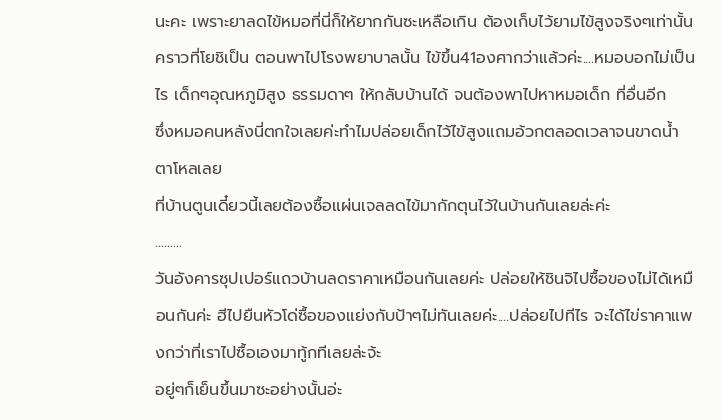นะคะ เพราะยาลดไข้หมอที่นี่ก็ให้ยากกันซะเหลือเกิน ต้องเก็บไว้ยามไข้สูงจริงๆเท่านั้น
คราวที่โยชิเป็น ตอนพาไปโรงพยาบาลนั้น ไข้ขึ้น41องศากว่าแล้วค่ะ....หมอบอกไม่เป็นไร เด็กๆอุณหภูมิสูง ธรรมดาๆ ให้กลับบ้านได้ จนต้องพาไปหาหมอเด็ก ที่อื่นอีก
ซึ่งหมอคนหลังนี่ตกใจเลยค่ะทำไมปล่อยเด็กไว้ไข้สูงแถมอ้วกตลอดเวลาจนขาดน้ำ ตาโหลเลย
ที่บ้านตูนเดี๋ยวนี้เลยต้องซื้อแผ่นเจลลดไข้มากักตุนไว้ในบ้านกันเลยล่ะค่ะ
.........
วันอังคารซุปเปอร์แถวบ้านลดราคาเหมือนกันเลยค่ะ ปล่อยให้ชินจิไปซื้อของไม่ได้เหมือนกันค่ะ ฮีไปยืนหัวโด่ซื้อของแย่งกับป้าๆไม่ทันเลยค่ะ....ปล่อยไปทีไร จะได้ไข่ราคาแพงกว่าที่เราไปซื้อเองมาทู้กทีเลยล่ะจ้ะ
อยู่ๆก็เย็นขึ้นมาซะอย่างนั้นอ่ะ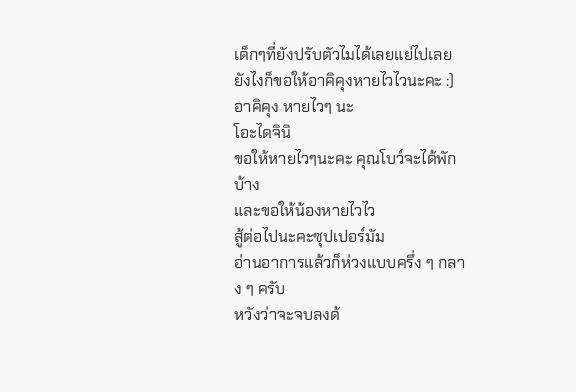เด็กๆที่ยังปรับตัวไมได้เลยแย่ไปเลย
ยังไงก็ขอให้อาคิคุงหายไวไวนะคะ :)
อาคิคุง หายไวๆ นะ
โอะไดจินิ
ขอให้หายไวๆนะคะ คุณโบว์จะได้พักบ้าง
และขอให้น้องหายไวไว
สู้ต่อไปนะคะซุปเปอร์มัม
อ่านอาการแล้วก็ห่วงแบบครึ่ง ๆ กลาง ๆ ครับ
หวังว่าจะจบลงด้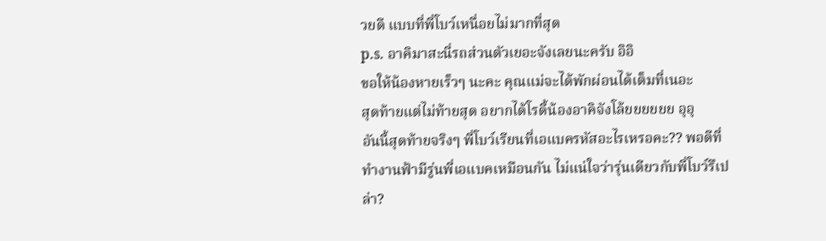วยดี แบบที่พี่โบว์เหนื่อยไม่มากที่สุด
p.s. อาคิมาสะนี่รถส่วนตัวเยอะจังเลยนะครับ อิอิ
ขอให้น้องหายเร็วๆ นะคะ คุณแม่จะได้พักผ่อนได้เต็มที่เนอะ
สุดท้ายแต่ไม่ท้ายสุด อยากได้โรดี้น้องอาคิจังโล้ยยยยยย อุอุ
อันนี้สุดท้ายจริงๆ พี่โบว์เรียนที่เอแบครหัสอะไรเหรอคะ?? พอดีที่ทำงานฟ้ามีรู่นพี่เอแบคเหมือนกัน ไม่แน่ใจว่ารุ่นเดียวกับพี่โบว์รึเปล่า?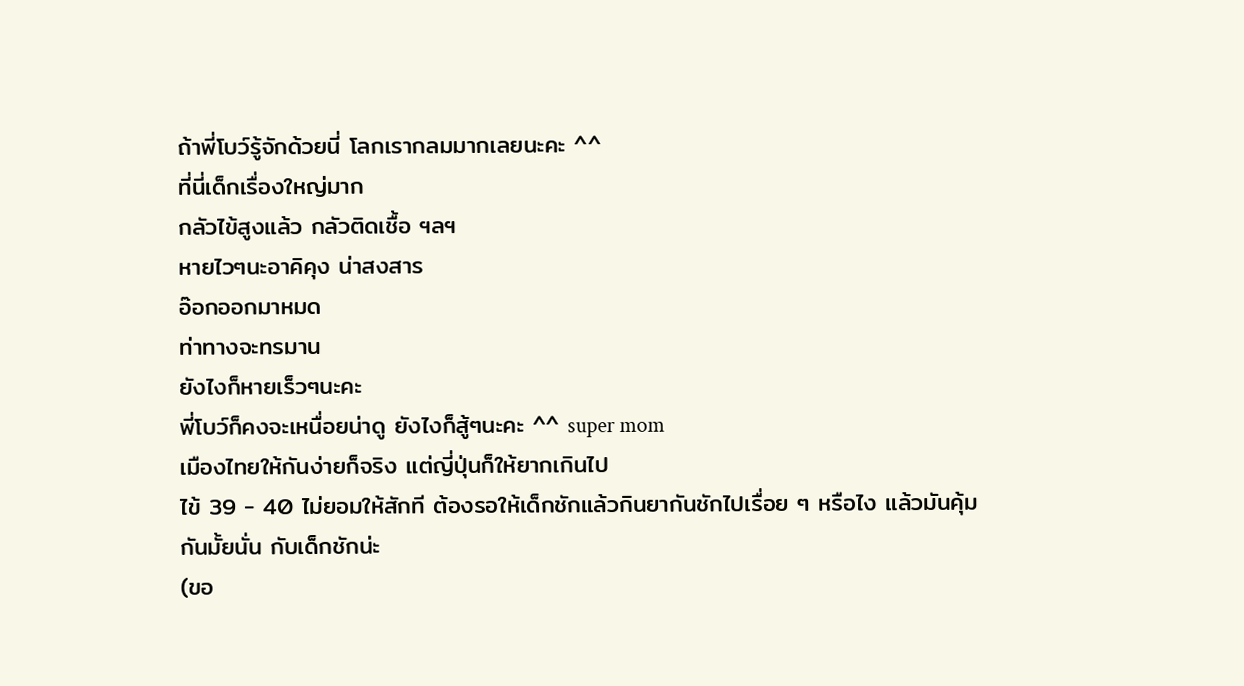ถ้าพี่โบว์รู้จักด้วยนี่ โลกเรากลมมากเลยนะคะ ^^
ที่นี่เด็กเรื่องใหญ่มาก
กลัวไข้สูงแล้ว กลัวติดเชื้อ ฯลฯ
หายไวๆนะอาคิคุง น่าสงสาร
อ๊อกออกมาหมด
ท่าทางจะทรมาน
ยังไงก็หายเร็วๆนะคะ
พี่โบว์ก็คงจะเหนื่อยน่าดู ยังไงก็สู้ๆนะคะ ^^ super mom
เมืองไทยให้กันง่ายก็จริง แต่ญี่ปุ่นก็ให้ยากเกินไป
ไข้ 39 - 40 ไม่ยอมให้สักที ต้องรอให้เด็กชักแล้วกินยากันชักไปเรื่อย ๆ หรือไง แล้วมันคุ้มกันมั้ยนั่น กับเด็กชักน่ะ
(ขอ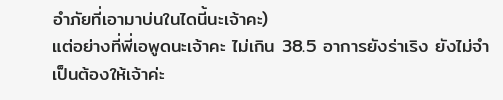อำภัยที่เอามาบ่นในไดนี้นะเจ้าคะ)
แต่อย่างที่พี่เอพูดนะเจ้าคะ ไม่เกิน 38.5 อาการยังร่าเริง ยังไม่จำเป็นต้องให้เจ้าค่ะ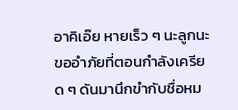อาคิเอ๊ย หายเร็ว ๆ นะลูกนะ
ขออำภัยที่ตอนกำลังเครียด ๆ ดันมานึกขำกับชื่อหม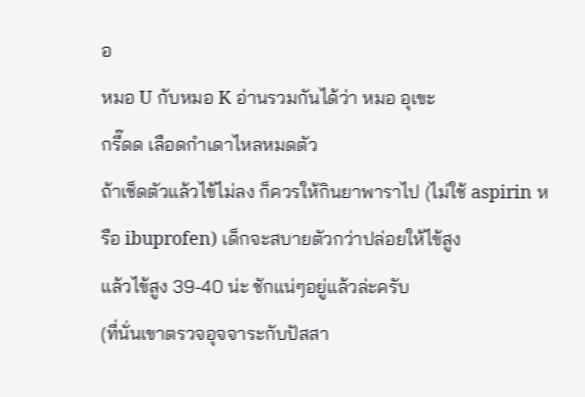อ
หมอ U กับหมอ K อ่านรวมกันได้ว่า หมอ อุเขะ
กรี๊ดด เลือดกำเดาไหลหมดตัว
ถ้าเช็ดตัวแล้วไข้ไม่ลง ก็ควรให้กินยาพาราไป (ไม่ใช้ aspirin หรือ ibuprofen) เด็กจะสบายตัวกว่าปล่อยให้ไข้สูง
แล้วไข้สูง 39-40 น่ะ ชักแน่ๆอยู่แล้วล่ะครับ
(ที่นั่นเขาตรวจอุจจาระกับปัสสา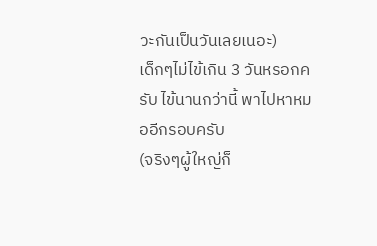วะกันเป็นวันเลยเนอะ)
เด็กๆไม่ไข้เกิน 3 วันหรอกครับ ไข้นานกว่านี้ พาไปหาหมออีกรอบครับ
(จริงๆผู้ใหญ่ก็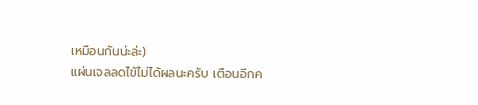เหมือนกันน่ะล่ะ)
แผ่นเจลลดไข้ไม่ได้ผลนะครับ เตือนอีกค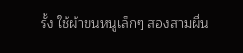รั้ง ใช้ผ้าขนหนูเล็กๆ สองสามผื่น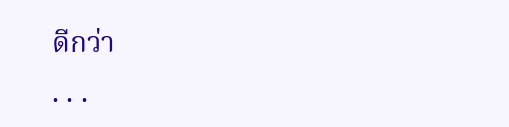ดีกว่า
. . .